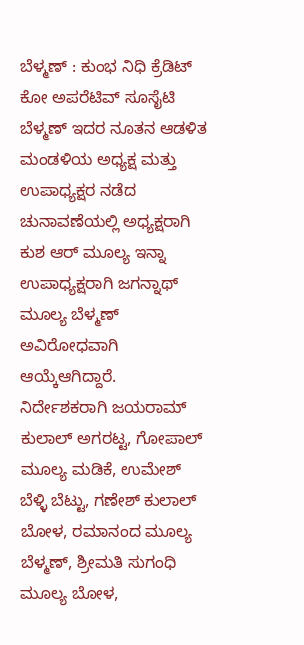ಬೆಳ್ಮಣ್ : ಕುಂಭ ನಿಧಿ ಕ್ರೆಡಿಟ್ ಕೋ ಅಪರೆಟಿವ್ ಸೂಸೈಟಿ ಬೆಳ್ಮಣ್ ಇದರ ನೂತನ ಆಡಳಿತ ಮಂಡಳಿಯ ಅಧ್ಯಕ್ಷ ಮತ್ತು ಉಪಾಧ್ಯಕ್ಷರ ನಡೆದ ಚುನಾವಣೆಯಲ್ಲಿ ಅಧ್ಯಕ್ಷರಾಗಿ ಕುಶ ಆರ್ ಮೂಲ್ಯ ಇನ್ನಾ ಉಪಾಧ್ಯಕ್ಷರಾಗಿ ಜಗನ್ನಾಥ್ ಮೂಲ್ಯ ಬೆಳ್ಮಣ್ ಅವಿರೋಧವಾಗಿ ಆಯ್ಕೆಆಗಿದ್ದಾರೆ. ನಿರ್ದೇಶಕರಾಗಿ ಜಯರಾಮ್ ಕುಲಾಲ್ ಅಗರಟ್ಟ, ಗೋಪಾಲ್ ಮೂಲ್ಯ ಮಡಿಕೆ, ಉಮೇಶ್ ಬೆಳ್ಳಿ ಬೆಟ್ಟು, ಗಣೇಶ್ ಕುಲಾಲ್ ಬೋಳ, ರಮಾನಂದ ಮೂಲ್ಯ ಬೆಳ್ಮಣ್, ಶ್ರೀಮತಿ ಸುಗಂಧಿ ಮೂಲ್ಯ ಬೋಳ,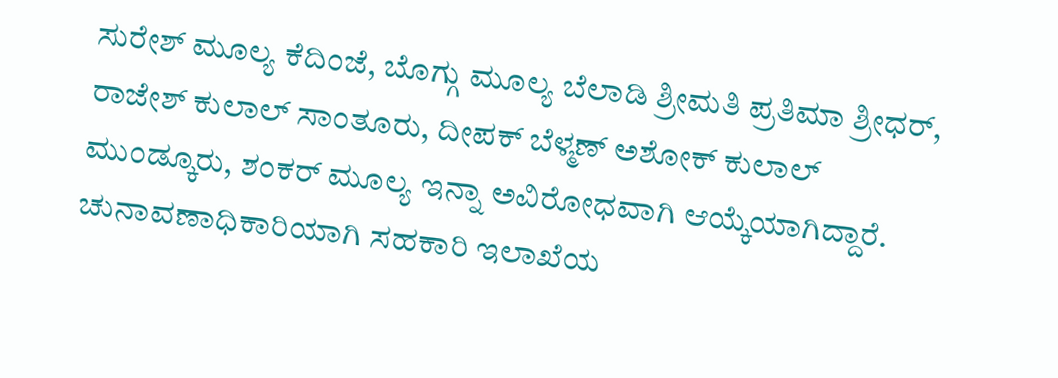ಸುರೇಶ್ ಮೂಲ್ಯ ಕೆದಿಂಜೆ, ಬೊಗ್ಗು ಮೂಲ್ಯ ಬೆಲಾಡಿ ಶ್ರೀಮತಿ ಪ್ರತಿಮಾ ಶ್ರೀಧರ್, ರಾಜೇಶ್ ಕುಲಾಲ್ ಸಾಂತೂರು, ದೀಪಕ್ ಬೆಳ್ಮಣ್ ಅಶೋಕ್ ಕುಲಾಲ್ ಮುಂಡ್ಕೂರು, ಶಂಕರ್ ಮೂಲ್ಯ ಇನ್ನಾ ಅವಿರೋಧವಾಗಿ ಆಯ್ಕೆಯಾಗಿದ್ದಾರೆ. ಚುನಾವಣಾಧಿಕಾರಿಯಾಗಿ ಸಹಕಾರಿ ಇಲಾಖೆಯ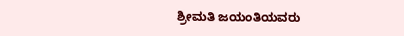ಶ್ರೀಮತಿ ಜಯಂತಿಯವರು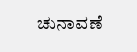ಚುನಾವಣೆ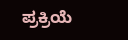ಪ್ರಕ್ರಿಯೆ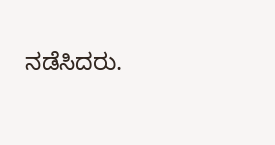ನಡೆಸಿದರು.